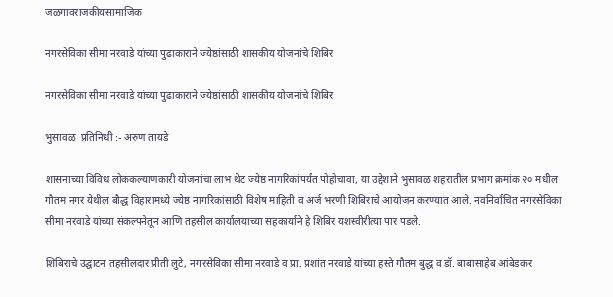जळगावराजकीयसामाजिक

नगरसेविका सीमा नरवाडे यांच्या पुढाकाराने ज्येष्ठांसाठी शासकीय योजनांचे शिबिर

नगरसेविका सीमा नरवाडे यांच्या पुढाकाराने ज्येष्ठांसाठी शासकीय योजनांचे शिबिर

भुसावळ  प्रतिनिधी :- अरुण तायडे

शासनाच्या विविध लोककल्याणकारी योजनांचा लाभ थेट ज्येष्ठ नागरिकांपर्यंत पोहोचावा, या उद्देशाने भुसावळ शहरातील प्रभाग क्रमांक २० मधील गौतम नगर येथील बौद्ध विहारामध्ये ज्येष्ठ नागरिकांसाठी विशेष माहिती व अर्ज भरणी शिबिराचे आयोजन करण्यात आले. नवनिर्वाचित नगरसेविका सीमा नरवाडे यांच्या संकल्पनेतून आणि तहसील कार्यालयाच्या सहकार्याने हे शिबिर यशस्वीरीत्या पार पडले.

शिबिराचे उद्घाटन तहसीलदार प्रीती लुटे, नगरसेविका सीमा नरवाडे व प्रा. प्रशांत नरवाडे यांच्या हस्ते गौतम बुद्ध व डॉ. बाबासाहेब आंबेडकर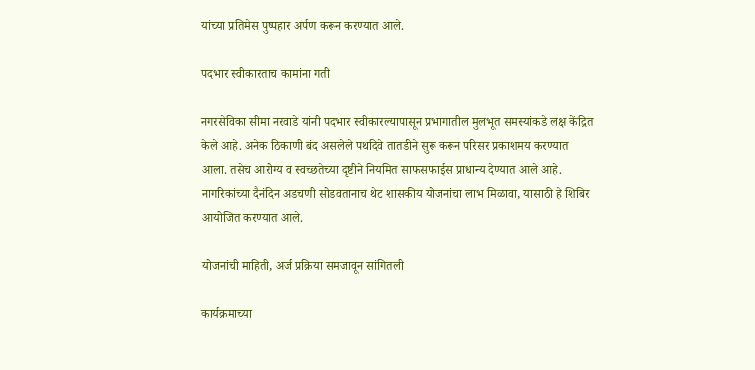यांच्या प्रतिमेस पुष्पहार अर्पण करून करण्यात आले.

पदभार स्वीकारताच कामांना गती

नगरसेविका सीमा नरवाडे यांनी पदभार स्वीकारल्यापासून प्रभागातील मुलभूत समस्यांकडे लक्ष केंद्रित केले आहे. अनेक ठिकाणी बंद असलेले पथदिवे तातडीने सुरू करून परिसर प्रकाशमय करण्यात आला. तसेच आरोग्य व स्वच्छतेच्या दृष्टीने नियमित साफसफाईस प्राधान्य देण्यात आले आहे. नागरिकांच्या दैनंदिन अडचणी सोडवतानाच थेट शासकीय योजनांचा लाभ मिळावा, यासाठी हे शिबिर आयोजित करण्यात आले.

योजनांची माहिती, अर्ज प्रक्रिया समजावून सांगितली

कार्यक्रमाच्या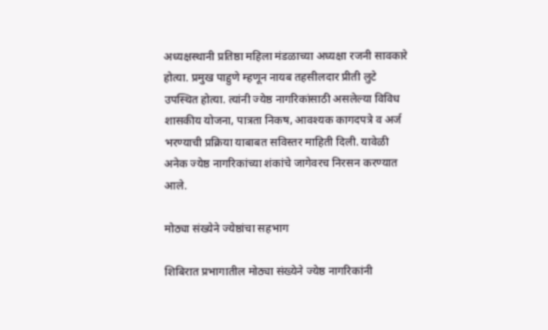अध्यक्षस्थानी प्रतिष्ठा महिला मंडळाच्या अध्यक्षा रजनी सावकारे होत्या. प्रमुख पाहुणे म्हणून नायब तहसीलदार प्रीती लुटे उपस्थित होत्या. त्यांनी ज्येष्ठ नागरिकांसाठी असलेल्या विविध शासकीय योजना, पात्रता निकष, आवश्यक कागदपत्रे व अर्ज भरण्याची प्रक्रिया याबाबत सविस्तर माहिती दिली. यावेळी अनेक ज्येष्ठ नागरिकांच्या शंकांचे जागेवरच निरसन करण्यात आले.

मोठ्या संख्येने ज्येष्ठांचा सहभाग

शिबिरात प्रभागातील मोठ्या संख्येने ज्येष्ठ नागरिकांनी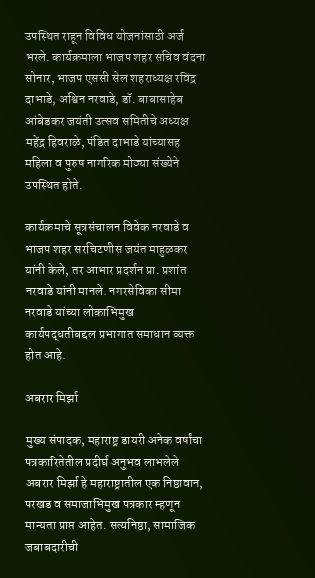उपस्थित राहून विविध योजनांसाठी अर्ज भरले. कार्यक्रमाला भाजप शहर सचिव वंदना सोनार, भाजप एससी सेल शहराध्यक्ष रविंद्र दाभाडे, अश्विन नरवाडे, डॉ. बाबासाहेब आंबेडकर जयंती उत्सव समितीचे अध्यक्ष महेंद्र हिवराळे, पंडित दाभाडे यांच्यासह महिला व पुरुष नागरिक मोठ्या संख्येने उपस्थित होते.

कार्यक्रमाचे सूत्रसंचालन विवेक नरवाडे व भाजप शहर सरचिटणीस जयंत माहुळकर यांनी केले, तर आभार प्रदर्शन प्रा. प्रशांत नरवाडे यांनी मानले. नगरसेविका सीमा नरवाडे यांच्या लोकाभिमुख कार्यपद्धतीबद्दल प्रभागात समाधान व्यक्त होत आहे.

अबरार मिर्झा

मुख्य संपादक, महाराष्ट्र डायरी अनेक वर्षांचा पत्रकारितेतील प्रदीर्घ अनुभव लाभलेले अबरार मिर्झा हे महाराष्ट्रातील एक निष्ठावान, परखड व समाजाभिमुख पत्रकार म्हणून मान्यता प्राप्त आहेत. सत्यनिष्ठा, सामाजिक जबाबदारीची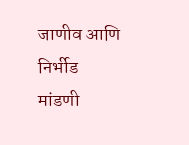जाणीव आणि निर्भीड मांडणी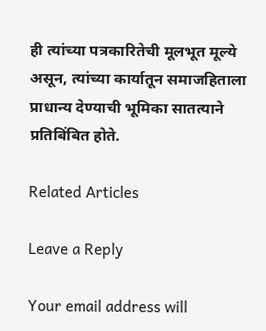ही त्यांच्या पत्रकारितेची मूलभूत मूल्ये असून, त्यांच्या कार्यातून समाजहिताला प्राधान्य देण्याची भूमिका सातत्याने प्रतिबिंबित होते.

Related Articles

Leave a Reply

Your email address will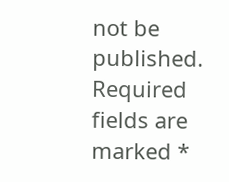not be published. Required fields are marked *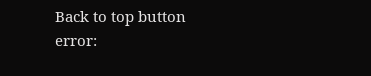Back to top button
error: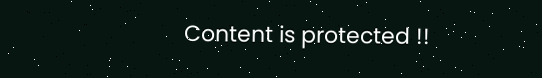Content is protected !!